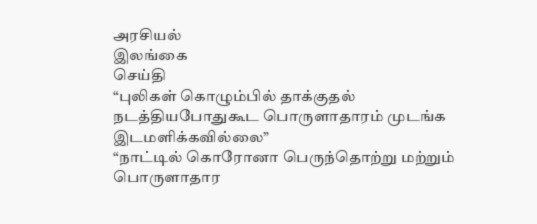அரசியல்
இலங்கை
செய்தி
“புலிகள் கொழும்பில் தாக்குதல் நடத்தியபோதுகூட பொருளாதாரம் முடங்க இடமளிக்கவில்லை”
“நாட்டில் கொரோனா பெருந்தொற்று மற்றும் பொருளாதார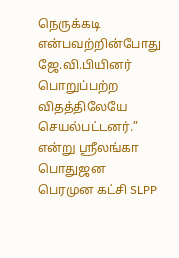நெருக்கடி என்பவற்றின்போது ஜே.வி.பியினர் பொறுப்பற்ற விதத்திலேயே செயல்பட்டனர்.” என்று ஸ்ரீலங்கா பொதுஜன பெரமுன கட்சி SLPP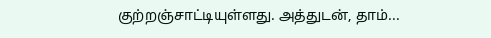குற்றஞ்சாட்டியுள்ளது. அத்துடன், தாம்...